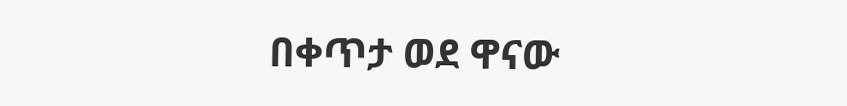በቀጥታ ወደ ዋናው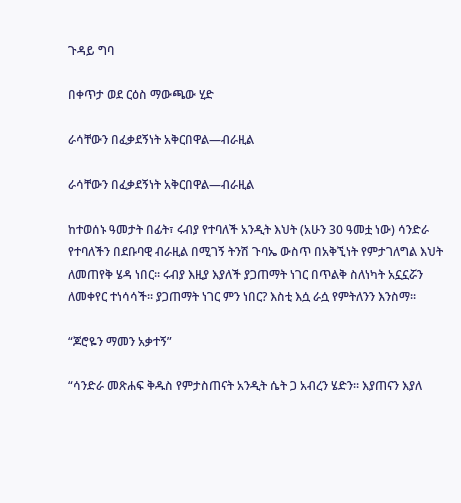ጉዳይ ግባ

በቀጥታ ወደ ርዕስ ማውጫው ሂድ

ራሳቸውን በፈቃደኝነት አቅርበዋል—ብራዚል

ራሳቸውን በፈቃደኝነት አቅርበዋል—ብራዚል

ከተወሰኑ ዓመታት በፊት፣ ሩብያ የተባለች አንዲት እህት (አሁን 30 ዓመቷ ነው) ሳንድራ የተባለችን በደቡባዊ ብራዚል በሚገኝ ትንሽ ጉባኤ ውስጥ በአቅኚነት የምታገለግል እህት ለመጠየቅ ሄዳ ነበር። ሩብያ እዚያ እያለች ያጋጠማት ነገር በጥልቅ ስለነካት አኗኗሯን ለመቀየር ተነሳሳች። ያጋጠማት ነገር ምን ነበር? እስቲ እሷ ራሷ የምትለንን እንስማ።

“ጆሮዬን ማመን አቃተኝ”

“ሳንድራ መጽሐፍ ቅዱስ የምታስጠናት አንዲት ሴት ጋ አብረን ሄድን። እያጠናን እያለ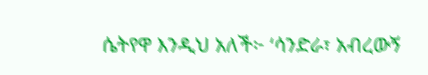ሴትየዋ እንዲህ አለች፦ ‘ሳንድራ፣ አብረውኝ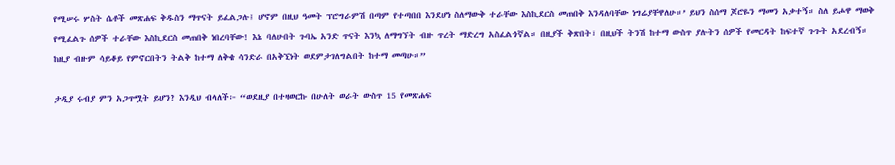የሚሠሩ ሦስት ሴቶች መጽሐፍ ቅዱስን ማጥናት ይፈልጋሉ፤ ሆኖም በዚህ ዓመት ፕሮግራምሽ በጣም የተጣበበ እንደሆነ ስለማውቅ ተራቸው እስኪደርስ መጠበቅ እንዳለባቸው ነግሬያቸዋለሁ።’ ይህን ስሰማ ጆሮዬን ማመን አቃተኝ። ስለ ይሖዋ ማወቅ የሚፈልጉ ሰዎች ተራቸው እስኪደርስ መጠበቅ ነበረባቸው! እኔ ባለሁበት ጉባኤ አንድ ጥናት እንኳ ለማግኘት ብዙ ጥረት ማድረግ አስፈልጎኛል። በዚያች ቅጽበት፣ በዚህች ትንሽ ከተማ ውስጥ ያሉትን ሰዎች የመርዳት ከፍተኛ ጉጉት አደረብኝ። ከዚያ ብዙም ሳይቆይ የምኖርበትን ትልቅ ከተማ ለቅቄ ሳንድራ በአቅኚነት ወደምታገለግልበት ከተማ መጣሁ።”

ታዲያ ሩብያ ምን አጋጥሟት ይሆን? እንዲህ ብላለች፦ “ወደዚያ በተዛወርኩ በሁለት ወራት ውስጥ 15 የመጽሐፍ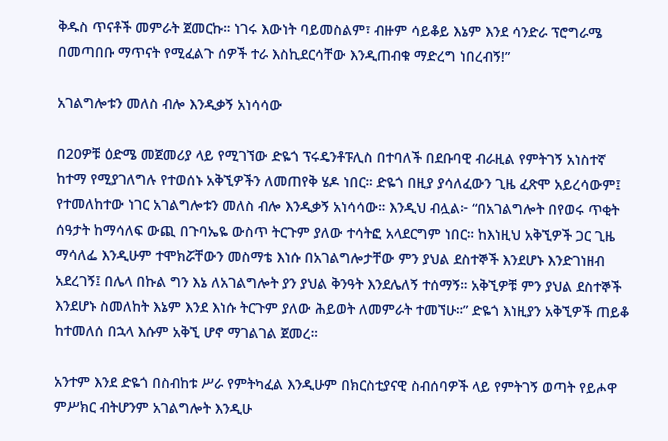ቅዱስ ጥናቶች መምራት ጀመርኩ። ነገሩ እውነት ባይመስልም፣ ብዙም ሳይቆይ እኔም እንደ ሳንድራ ፕሮግራሜ በመጣበቡ ማጥናት የሚፈልጉ ሰዎች ተራ እስኪደርሳቸው እንዲጠብቁ ማድረግ ነበረብኝ!”

አገልግሎቱን መለስ ብሎ እንዲቃኝ አነሳሳው

በ20ዎቹ ዕድሜ መጀመሪያ ላይ የሚገኘው ድዬጎ ፕሩዴንቶፑሊስ በተባለች በደቡባዊ ብራዚል የምትገኝ አነስተኛ ከተማ የሚያገለግሉ የተወሰኑ አቅኚዎችን ለመጠየቅ ሄዶ ነበር። ድዬጎ በዚያ ያሳለፈውን ጊዜ ፈጽሞ አይረሳውም፤ የተመለከተው ነገር አገልግሎቱን መለስ ብሎ እንዲቃኝ አነሳሳው። እንዲህ ብሏል፦ “በአገልግሎት በየወሩ ጥቂት ሰዓታት ከማሳለፍ ውጪ በጉባኤዬ ውስጥ ትርጉም ያለው ተሳትፎ አላደርግም ነበር። ከእነዚህ አቅኚዎች ጋር ጊዜ ማሳለፌ እንዲሁም ተሞክሯቸውን መስማቴ እነሱ በአገልግሎታቸው ምን ያህል ደስተኞች እንደሆኑ እንድገነዘብ አደረገኝ፤ በሌላ በኩል ግን እኔ ለአገልግሎት ያን ያህል ቅንዓት እንደሌለኝ ተሰማኝ። አቅኚዎቹ ምን ያህል ደስተኞች እንደሆኑ ስመለከት እኔም እንደ እነሱ ትርጉም ያለው ሕይወት ለመምራት ተመኘሁ።” ድዬጎ እነዚያን አቅኚዎች ጠይቆ ከተመለሰ በኋላ እሱም አቅኚ ሆኖ ማገልገል ጀመረ።

አንተም እንደ ድዬጎ በስብከቱ ሥራ የምትካፈል እንዲሁም በክርስቲያናዊ ስብሰባዎች ላይ የምትገኝ ወጣት የይሖዋ ምሥክር ብትሆንም አገልግሎት እንዲሁ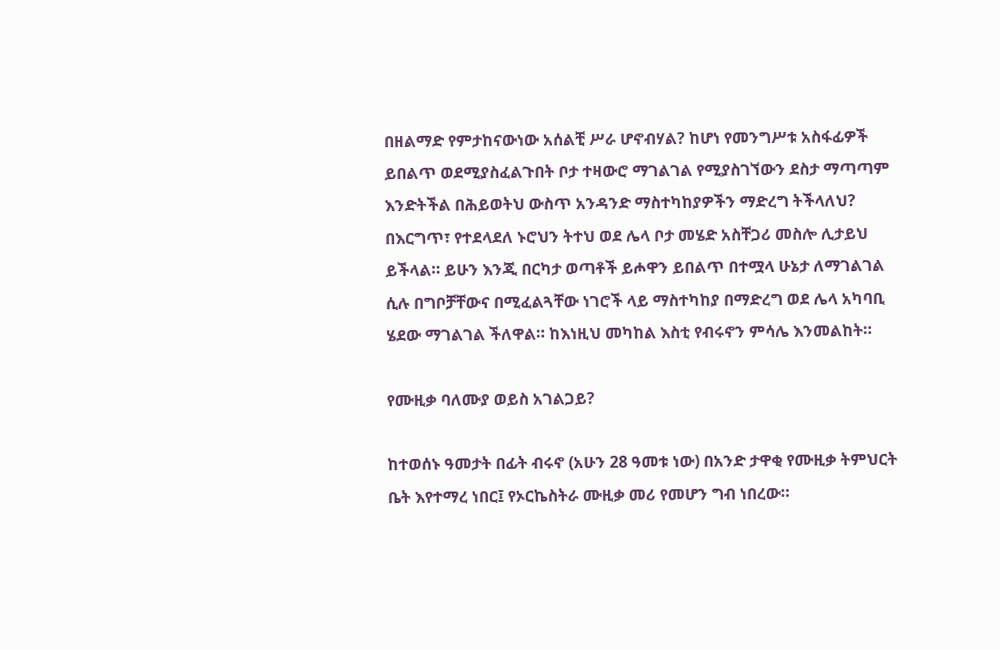በዘልማድ የምታከናውነው አሰልቺ ሥራ ሆኖብሃል? ከሆነ የመንግሥቱ አስፋፊዎች ይበልጥ ወደሚያስፈልጉበት ቦታ ተዛውሮ ማገልገል የሚያስገኘውን ደስታ ማጣጣም እንድትችል በሕይወትህ ውስጥ አንዳንድ ማስተካከያዎችን ማድረግ ትችላለህ? በእርግጥ፣ የተደላደለ ኑሮህን ትተህ ወደ ሌላ ቦታ መሄድ አስቸጋሪ መስሎ ሊታይህ ይችላል። ይሁን እንጂ በርካታ ወጣቶች ይሖዋን ይበልጥ በተሟላ ሁኔታ ለማገልገል ሲሉ በግቦቻቸውና በሚፈልጓቸው ነገሮች ላይ ማስተካከያ በማድረግ ወደ ሌላ አካባቢ ሄደው ማገልገል ችለዋል። ከእነዚህ መካከል እስቲ የብሩኖን ምሳሌ እንመልከት።

የሙዚቃ ባለሙያ ወይስ አገልጋይ?

ከተወሰኑ ዓመታት በፊት ብሩኖ (አሁን 28 ዓመቱ ነው) በአንድ ታዋቂ የሙዚቃ ትምህርት ቤት እየተማረ ነበር፤ የኦርኬስትራ ሙዚቃ መሪ የመሆን ግብ ነበረው።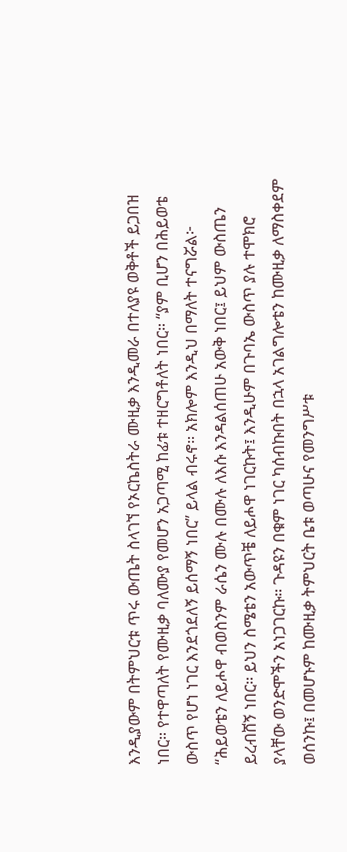እንዲያውም በትምህርቱ ጥሩ ውጤት ስላገኘ የኦርኬስትራ ሙዚቃ እንዲመራ በተለያዩ ወቅቶች ይጋበዝ ነበር። የተዋጣለት የሙዚቃ ባለሙያ የመሆን አጋጣሚ ከፊቱ ተዘርግቶለት ነበር። “ያም ቢሆን በሕይወቴ ውስጥ የሆነ ነገር እንደጎደለኝ ይሰማኝ ነበር” ይላል ብሩኖ። አክሎም እንዲህ በማለት ተናግሯል፦ “ሕይወቴን ለይሖዋ ብወስንም ራሴን ሙሉ በሙሉ ለእሱ እንዳልሰጠሁ አውቅ ነበር፤ ይህም ውስጤን ይረብሸኝ ነበር። ይህን ስሜቴን አውጥቼ ለይሖዋ ነገርኩት፤ እንዲሁም በጉባኤ ውስጥ ያሉ ተሞክሮ ያላቸው ወንድሞችን አነጋገርኩ። ጉዳዩን በቁም ነገር ካሰብኩበት በኋላ አገልግሎቴን ከሙዚቃ ለማስቀደም ወሰንኩ፤ በመሆኑም ከሙዚቃ ትምህርት ቤቱ ወጣሁና የመንግሥቱ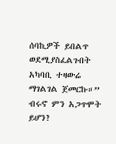ሰባኪዎች ይበልጥ ወደሚያስፈልጉበት አካባቢ ተዛውሬ ማገልገል ጀመርኩ።” ብሩኖ ምን አጋጥሞት ይሆን?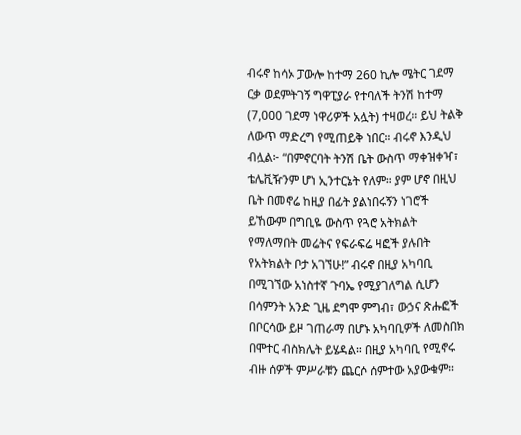ብሩኖ ከሳኦ ፓውሎ ከተማ 260 ኪሎ ሜትር ገደማ ርቃ ወደምትገኝ ግዋፒያራ የተባለች ትንሽ ከተማ (7,000 ገደማ ነዋሪዎች አሏት) ተዛወረ። ይህ ትልቅ ለውጥ ማድረግ የሚጠይቅ ነበር። ብሩኖ እንዲህ ብሏል፦ “በምኖርባት ትንሽ ቤት ውስጥ ማቀዝቀዣ፣ ቴሌቪዥንም ሆነ ኢንተርኔት የለም። ያም ሆኖ በዚህ ቤት በመኖሬ ከዚያ በፊት ያልነበሩኝን ነገሮች ይኸውም በግቢዬ ውስጥ የጓሮ አትክልት የማለማበት መሬትና የፍራፍሬ ዛፎች ያሉበት የአትክልት ቦታ አገኘሁ!” ብሩኖ በዚያ አካባቢ በሚገኘው አነስተኛ ጉባኤ የሚያገለግል ሲሆን በሳምንት አንድ ጊዜ ደግሞ ምግብ፣ ውኃና ጽሑፎች በቦርሳው ይዞ ገጠራማ በሆኑ አካባቢዎች ለመስበክ በሞተር ብስክሌት ይሄዳል። በዚያ አካባቢ የሚኖሩ ብዙ ሰዎች ምሥራቹን ጨርሶ ሰምተው አያውቁም።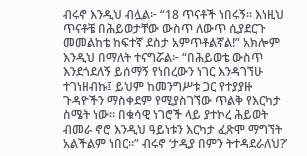ብሩኖ እንዲህ ብሏል፦ “18 ጥናቶች ነበሩኝ። እነዚህ ጥናቶቼ በሕይወታቸው ውስጥ ለውጥ ሲያደርጉ መመልከቴ ከፍተኛ ደስታ አምጥቶልኛል!” አክሎም እንዲህ በማለት ተናግሯል፦ “በሕይወቴ ውስጥ እንደጎደለኝ ይሰማኝ የነበረውን ነገር እንዳገኘሁ ተገነዘብኩ፤ ይህም ከመንግሥቱ ጋር የተያያዙ ጉዳዮችን ማስቀደም የሚያስገኘው ጥልቅ የእርካታ ስሜት ነው። በቁሳዊ ነገሮች ላይ ያተኮረ ሕይወት ብመራ ኖሮ እንዲህ ዓይነቱን እርካታ ፈጽሞ ማግኘት አልችልም ነበር።” ብሩኖ ‘ታዲያ በምን ትተዳደራለህ?’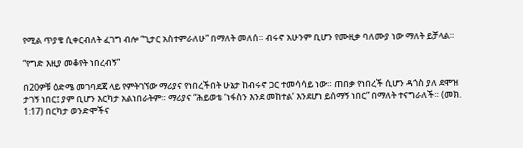የሚል ጥያቄ ሲቀርብለት ፈገግ ብሎ “ጊታር አስተምራለሁ” በማለት መለሰ። ብሩኖ አሁንም ቢሆን የሙዚቃ ባለሙያ ነው ማለት ይቻላል።

“የግድ እዚያ መቆየት ነበረብኝ”

በ20ዎቹ ዕድሜ መገባደጃ ላይ የምትገኘው ማሪያና የነበረችበት ሁኔታ ከብሩኖ ጋር ተመሳሳይ ነው። ጠበቃ የነበረች ሲሆን ዳጎስ ያለ ደሞዝ ታገኝ ነበር፤ ያም ቢሆን እርካታ አልነበራትም። ማሪያና “ሕይወቴ ‘ነፋስን እንደ መከተል’ እንደሆነ ይሰማኝ ነበር” በማለት ተናግራለች። (መክ. 1:17) በርካታ ወንድሞችና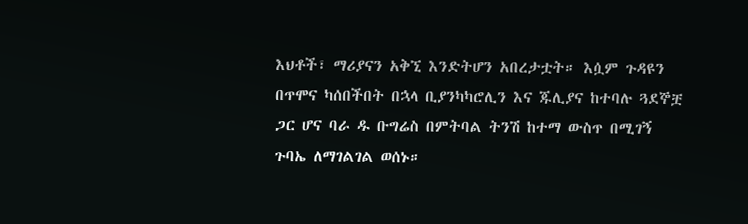እህቶች፣ ማሪያናን አቅኚ እንድትሆን አበረታቷት። እሷም ጉዳዩን በጥሞና ካሰበችበት በኋላ ቢያንካካሮሊን እና ጁሊያና ከተባሉ ጓደኞቿ ጋር ሆና ባራ ዱ ቡግሬስ በምትባል ትንሽ ከተማ ውስጥ በሚገኝ ጉባኤ ለማገልገል ወሰኑ።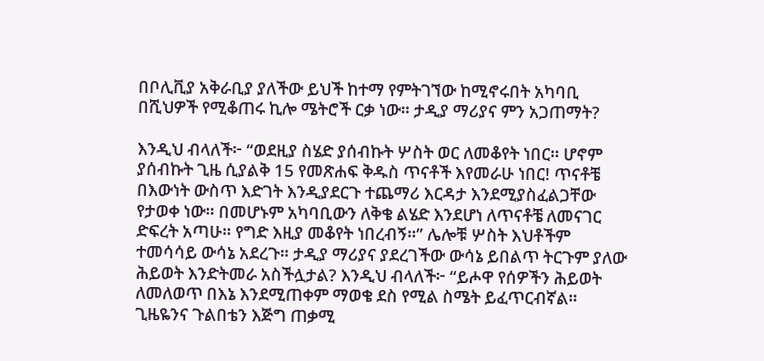በቦሊቪያ አቅራቢያ ያለችው ይህች ከተማ የምትገኘው ከሚኖሩበት አካባቢ በሺህዎች የሚቆጠሩ ኪሎ ሜትሮች ርቃ ነው። ታዲያ ማሪያና ምን አጋጠማት?

እንዲህ ብላለች፦ “ወደዚያ ስሄድ ያሰብኩት ሦስት ወር ለመቆየት ነበር። ሆኖም ያሰብኩት ጊዜ ሲያልቅ 15 የመጽሐፍ ቅዱስ ጥናቶች እየመራሁ ነበር! ጥናቶቼ በእውነት ውስጥ እድገት እንዲያደርጉ ተጨማሪ እርዳታ እንደሚያስፈልጋቸው የታወቀ ነው። በመሆኑም አካባቢውን ለቅቄ ልሄድ እንደሆነ ለጥናቶቼ ለመናገር ድፍረት አጣሁ። የግድ እዚያ መቆየት ነበረብኝ።” ሌሎቹ ሦስት እህቶችም ተመሳሳይ ውሳኔ አደረጉ። ታዲያ ማሪያና ያደረገችው ውሳኔ ይበልጥ ትርጉም ያለው ሕይወት እንድትመራ አስችሏታል? እንዲህ ብላለች፦ “ይሖዋ የሰዎችን ሕይወት ለመለወጥ በእኔ እንደሚጠቀም ማወቄ ደስ የሚል ስሜት ይፈጥርብኛል። ጊዜዬንና ጉልበቴን እጅግ ጠቃሚ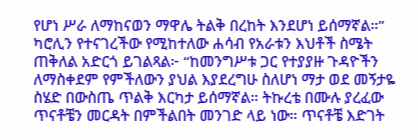የሆነ ሥራ ለማከናወን ማዋሌ ትልቅ በረከት እንደሆነ ይሰማኛል።” ካሮሊን የተናገረችው የሚከተለው ሐሳብ የአራቱን እህቶች ስሜት ጠቅለል አድርጎ ይገልጻል፦ “ከመንግሥቱ ጋር የተያያዙ ጉዳዮችን ለማስቀደም የምችለውን ያህል እያደረግሁ ስለሆነ ማታ ወደ መኝታዬ ስሄድ በውስጤ ጥልቅ እርካታ ይሰማኛል። ትኩረቴ በሙሉ ያረፈው ጥናቶቼን መርዳት በምችልበት መንገድ ላይ ነው። ጥናቶቼ እድገት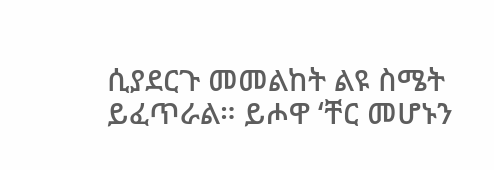ሲያደርጉ መመልከት ልዩ ስሜት ይፈጥራል። ይሖዋ ‘ቸር መሆኑን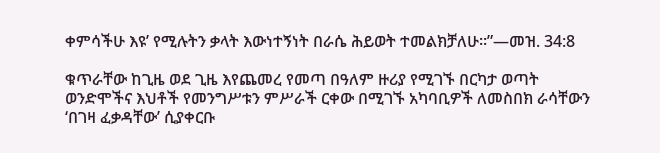ቀምሳችሁ እዩ’ የሚሉትን ቃላት እውነተኝነት በራሴ ሕይወት ተመልክቻለሁ።”—መዝ. 34:8

ቁጥራቸው ከጊዜ ወደ ጊዜ እየጨመረ የመጣ በዓለም ዙሪያ የሚገኙ በርካታ ወጣት ወንድሞችና እህቶች የመንግሥቱን ምሥራች ርቀው በሚገኙ አካባቢዎች ለመስበክ ራሳቸውን ‘በገዛ ፈቃዳቸው’ ሲያቀርቡ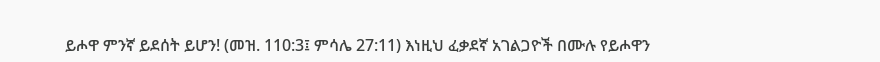ይሖዋ ምንኛ ይደሰት ይሆን! (መዝ. 110:3፤ ምሳሌ 27:11) እነዚህ ፈቃደኛ አገልጋዮች በሙሉ የይሖዋን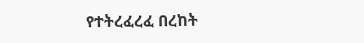የተትረፈረፈ በረከት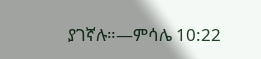ያገኛሉ።—ምሳሌ 10:22